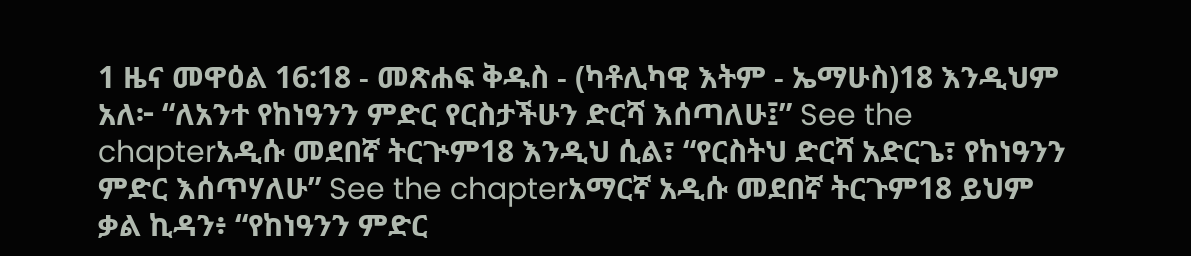1 ዜና መዋዕል 16:18 - መጽሐፍ ቅዱስ - (ካቶሊካዊ እትም - ኤማሁስ)18 እንዲህም አለ፦ “ለአንተ የከነዓንን ምድር የርስታችሁን ድርሻ እሰጣለሁ፤” See the chapterአዲሱ መደበኛ ትርጒም18 እንዲህ ሲል፣ “የርስትህ ድርሻ አድርጌ፣ የከነዓንን ምድር እሰጥሃለሁ” See the chapterአማርኛ አዲሱ መደበኛ ትርጉም18 ይህም ቃል ኪዳን፥ “የከነዓንን ምድር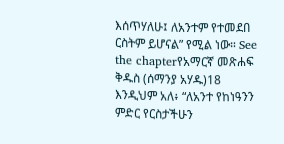እሰጥሃለሁ፤ ለአንተም የተመደበ ርስትም ይሆናል” የሚል ነው። See the chapterየአማርኛ መጽሐፍ ቅዱስ (ሰማንያ አሃዱ)18 እንዲህም አለ፥ “ለአንተ የከነዓንን ምድር የርስታችሁን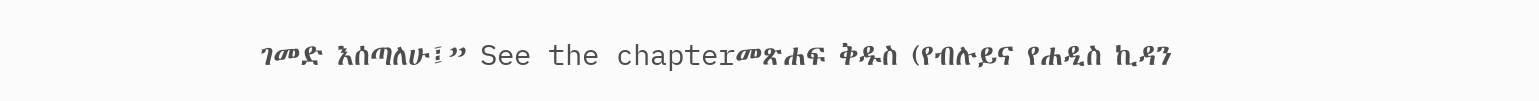ገመድ እሰጣለሁ፤” See the chapterመጽሐፍ ቅዱስ (የብሉይና የሐዲስ ኪዳን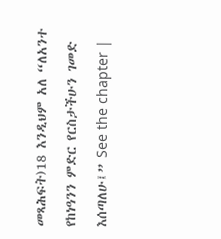መጻሕፍት)18 እንዲህም አለ “ለአንተ የከነዓንን ምድር የርስታችሁን ገመድ እሰጣለሁ፤” See the chapter |